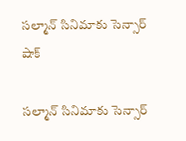సల్మాన్ సినిమాకు సెన్సార్ షాక్

సల్మాన్ సినిమాకు సెన్సార్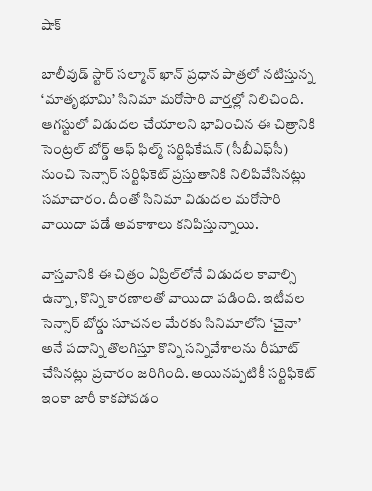షాక్

బాలీవుడ్ స్టార్ సల్మాన్ ఖాన్ ప్రధాన పాత్రలో నటిస్తున్న ‘మాతృభూమి’ సినిమా మరోసారి వార్తల్లో నిలిచింది. ఆగస్టులో విడుదల చేయాలని భావించిన ఈ చిత్రానికి సెంట్రల్ బోర్డ్ ఆఫ్ ఫిల్మ్ సర్టిఫికేషన్ (సీబీఎఫ్‌సీ) నుంచి సెన్సార్ సర్టిఫికెట్ ప్రస్తుతానికి నిలిపివేసినట్లు సమాచారం. దీంతో సినిమా విడుదల మరోసారి వాయిదా పడే అవకాశాలు కనిపిస్తున్నాయి.

వాస్తవానికి ఈ చిత్రం ఏప్రిల్‌లోనే విడుదల కావాల్సి ఉన్నా, కొన్ని కారణాలతో వాయిదా పడింది. ఇటీవల సెన్సార్ బోర్డు సూచనల మేరకు సినిమాలోని ‘చైనా’ అనే పదాన్ని తొలగిస్తూ కొన్ని సన్నివేశాలను రీషూట్ చేసినట్లు ప్రచారం జరిగింది. అయినప్పటికీ సర్టిఫికెట్ ఇంకా జారీ కాకపోవడం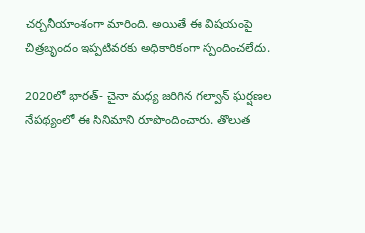చర్చనీయాంశంగా మారింది. అయితే ఈ విషయంపై చిత్రబృందం ఇప్పటివరకు అధికారికంగా స్పందించలేదు.

2020లో భారత్- చైనా మధ్య జరిగిన గల్వాన్ ఘర్షణల నేపథ్యంలో ఈ సినిమాని రూపొందించారు. తొలుత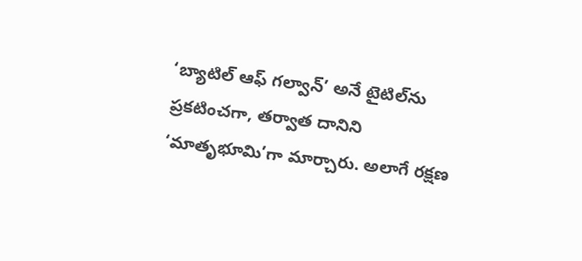‘బ్యాటిల్ ఆఫ్ గల్వాన్’ అనే టైటిల్‌ను ప్రకటించగా, తర్వాత దానిని ‘మాతృభూమి’గా మార్చారు. అలాగే రక్షణ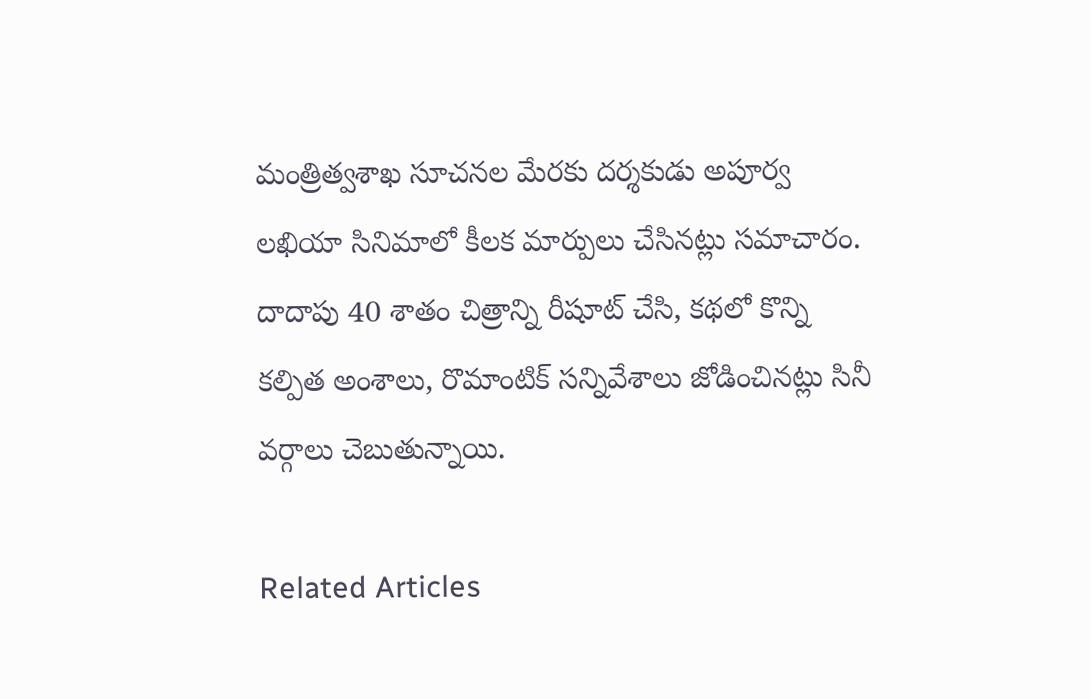మంత్రిత్వశాఖ సూచనల మేరకు దర్శకుడు అపూర్వ లఖియా సినిమాలో కీలక మార్పులు చేసినట్లు సమాచారం. దాదాపు 40 శాతం చిత్రాన్ని రీషూట్ చేసి, కథలో కొన్ని కల్పిత అంశాలు, రొమాంటిక్ సన్నివేశాలు జోడించినట్లు సినీ వర్గాలు చెబుతున్నాయి.

Related Articles